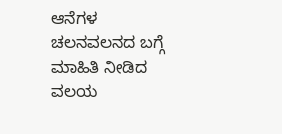ಆನೆಗಳ ಚಲನವಲನದ ಬಗ್ಗೆ ಮಾಹಿತಿ ನೀಡಿದ ವಲಯ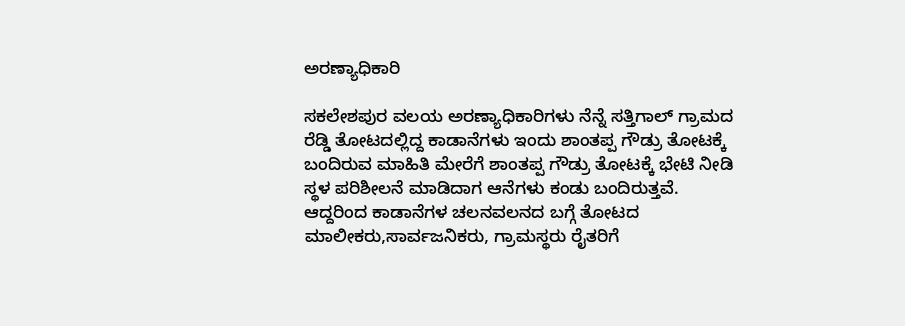ಅರಣ್ಯಾಧಿಕಾರಿ

ಸಕಲೇಶಪುರ ವಲಯ ಅರಣ್ಯಾಧಿಕಾರಿಗಳು ನೆನ್ನೆ ಸತ್ತಿಗಾಲ್ ಗ್ರಾಮದ ರೆಡ್ಡಿ ತೋಟದಲ್ಲಿದ್ದ ಕಾಡಾನೆಗಳು ಇಂದು ಶಾಂತಪ್ಪ ಗೌಡ್ರು ತೋಟಕ್ಕೆ ಬಂದಿರುವ ಮಾಹಿತಿ ಮೇರೆಗೆ ಶಾಂತಪ್ಪ ಗೌಡ್ರು ತೋಟಕ್ಕೆ ಭೇಟಿ ನೀಡಿ ಸ್ಥಳ ಪರಿಶೀಲನೆ ಮಾಡಿದಾಗ ಆನೆಗಳು ಕಂಡು ಬಂದಿರುತ್ತವೆ. ಆದ್ದರಿಂದ ಕಾಡಾನೆಗಳ ಚಲನವಲನದ ಬಗ್ಗೆ ತೋಟದ ಮಾಲೀಕರು,ಸಾರ್ವಜನಿಕರು, ಗ್ರಾಮಸ್ಥರು ರೈತರಿಗೆ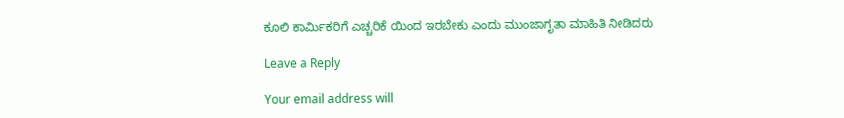ಕೂಲಿ ಕಾರ್ಮಿಕರಿಗೆ ಎಚ್ಚರಿಕೆ ಯಿಂದ ಇರಬೇಕು ಎಂದು ಮುಂಜಾಗೃತಾ ಮಾಹಿತಿ ನೀಡಿದರು

Leave a Reply

Your email address will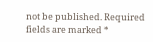not be published. Required fields are marked *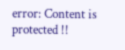error: Content is protected !!